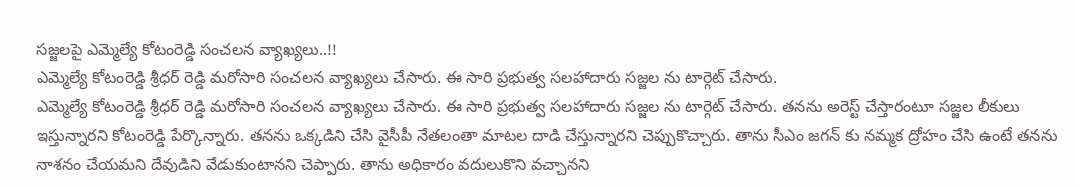సజ్జలపై ఎమ్మెల్యే కోటంరెడ్డి సంచలన వ్యాఖ్యలు..!!
ఎమ్మెల్యే కోటంరెడ్డి శ్రీధర్ రెడ్డి మరోసారి సంచలన వ్యాఖ్యలు చేసారు. ఈ సారి ప్రభుత్వ సలహాదారు సజ్జల ను టార్గెట్ చేసారు.
ఎమ్మెల్యే కోటంరెడ్డి శ్రీధర్ రెడ్డి మరోసారి సంచలన వ్యాఖ్యలు చేసారు. ఈ సారి ప్రభుత్వ సలహాదారు సజ్జల ను టార్గెట్ చేసారు. తనను అరెస్ట్ చేస్తారంటూ సజ్జల లీకులు ఇస్తున్నారని కోటంరెడ్డి పేర్కొన్నారు. తనను ఒక్కడిని చేసి వైసీపీ నేతలంతా మాటల దాడి చేస్తున్నారని చెప్పుకొచ్చారు. తాను సీఎం జగన్ కు నమ్మక ద్రోహం చేసి ఉంటే తనను నాశనం చేయమని దేవుడిని వేడుకుంటానని చెప్పారు. తాను అధికారం వదులుకొని వచ్చానని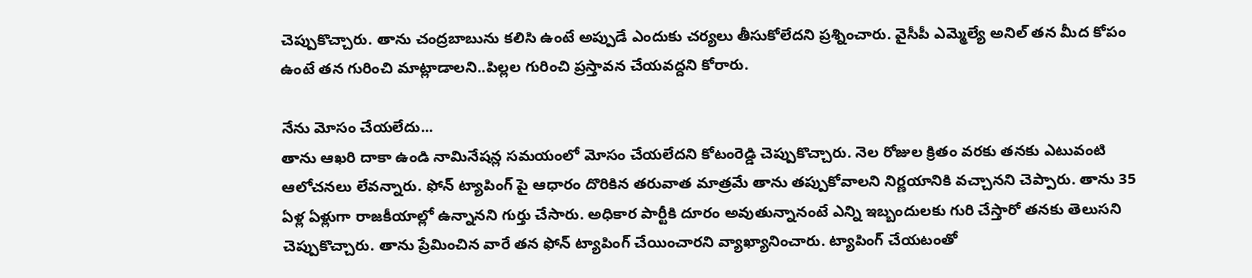చెప్పుకొచ్చారు. తాను చంద్రబాబును కలిసి ఉంటే అప్పుడే ఎందుకు చర్యలు తీసుకోలేదని ప్రశ్నించారు. వైసీపీ ఎమ్మెల్యే అనిల్ తన మీద కోపం ఉంటే తన గురించి మాట్లాడాలని..పిల్లల గురించి ప్రస్తావన చేయవద్దని కోరారు.

నేను మోసం చేయలేదు...
తాను ఆఖరి దాకా ఉండి నామినేషన్ల సమయంలో మోసం చేయలేదని కోటంరెడ్డి చెప్పుకొచ్చారు. నెల రోజుల క్రితం వరకు తనకు ఎటువంటి ఆలోచనలు లేవన్నారు. ఫోన్ ట్యాపింగ్ పై ఆధారం దొరికిన తరువాత మాత్రమే తాను తప్పుకోవాలని నిర్ణయానికి వచ్చానని చెప్పారు. తాను 35 ఏళ్ల ఏళ్లుగా రాజకీయాల్లో ఉన్నానని గుర్తు చేసారు. అధికార పార్టీకి దూరం అవుతున్నానంటే ఎన్ని ఇబ్బందులకు గురి చేస్తారో తనకు తెలుసని చెప్పుకొచ్చారు. తాను ప్రేమించిన వారే తన ఫోన్ ట్యాపింగ్ చేయించారని వ్యాఖ్యానించారు. ట్యాపింగ్ చేయటంతో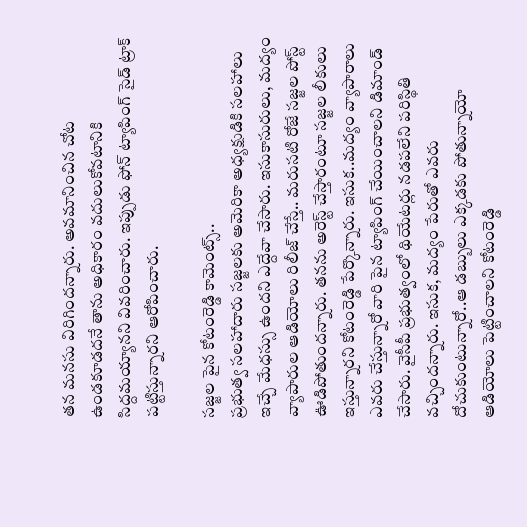తన మనసు విరిగిందన్నారు. అవమానించిన చోట ఉండకూడదనే తాను అధికారం వదులుకోవటానికి సిద్దమయ్యానని వివరించారు. ఇప్పుడు ఫోన్ ట్యాపింగ్ సైడ్ ట్రాక్ పట్టిస్తున్నారని ఆరోపించారు.

సజ్జల పైన కోటంరెడ్డి కామెంట్స్..
ప్రభుత్వ సలహాదారు సజ్జలకు అమెరికా అధ్యక్షుడికి సలహాలు ఇచ్చే మేధస్సు ఉందని ఎద్దేవా చేసారు. ఇసుకాసురులు, మద్యం వ్యాపారుల ఆడియోలు రిలీజ్ చేస్తే.. మరుసటి రోజే సజ్జల పోస్ట్ ఊడిపోతుందన్నారు. తనను అరెస్ట్ చేస్తారంటూ సజ్జల లీకులు ఇస్తున్నారని కోటంరెడ్డి పేర్కొన్నారు. ఇసుక..మద్యం వ్యాపారాలు ఎవరు చేస్తున్నారో వారి పైన ట్యాపింగ్ చేయించాలని డిమాండ్ చేసారు. వైసీపీ ప్రభుత్వంలో థియేటర్లు నడపలేని పరిస్థితి వచ్చిందన్నారు. ఇసుక, మద్యం పేరుతో ఎవరు దోచుకుంటున్నారో..ఆ డబ్బులు ఎక్కడకు పోతున్నాయో ఆడియోలు పెట్టించాలని కోటంరెడ్డి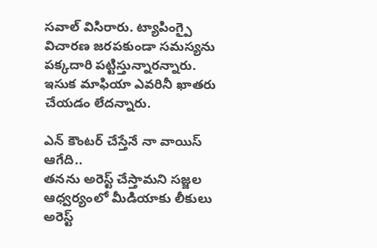సవాల్ విసిరారు. ట్యాపింగ్పై విచారణ జరపకుండా సమస్యను పక్కదారి పట్టిస్తున్నారన్నారు. ఇసుక మాఫియా ఎవరినీ ఖాతరు చేయడం లేదన్నారు.

ఎన్ కౌంటర్ చేస్తేనే నా వాయిస్ ఆగేది..
తనను అరెస్ట్ చేస్తామని సజ్జల ఆధ్వర్యంలో మీడియాకు లీకులు అరెస్ట్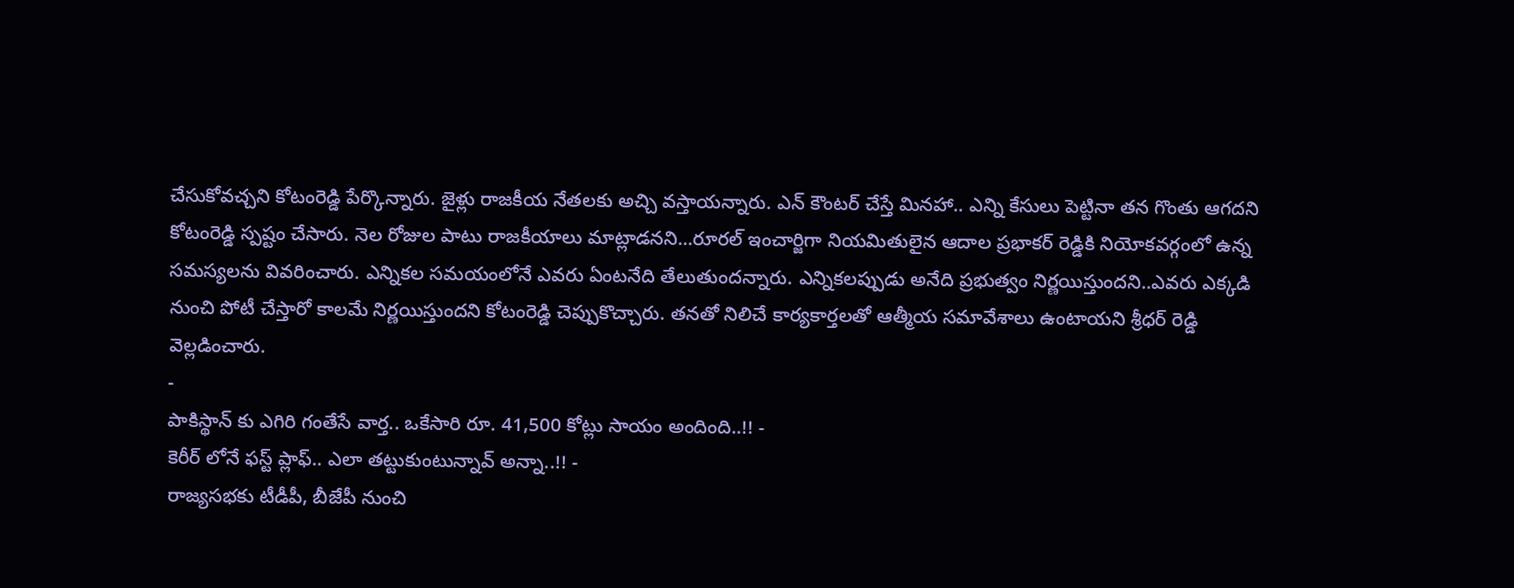చేసుకోవచ్చని కోటంరెడ్డి పేర్కొన్నారు. జైళ్లు రాజకీయ నేతలకు అచ్చి వస్తాయన్నారు. ఎన్ కౌంటర్ చేస్తే మినహా.. ఎన్ని కేసులు పెట్టినా తన గొంతు ఆగదని కోటంరెడ్డి స్పష్టం చేసారు. నెల రోజుల పాటు రాజకీయాలు మాట్లాడనని...రూరల్ ఇంచార్జిగా నియమితులైన ఆదాల ప్రభాకర్ రెడ్డికి నియోకవర్గంలో ఉన్న సమస్యలను వివరించారు. ఎన్నికల సమయంలోనే ఎవరు ఏంటనేది తేలుతుందన్నారు. ఎన్నికలప్పుడు అనేది ప్రభుత్వం నిర్ణయిస్తుందని..ఎవరు ఎక్కడి నుంచి పోటీ చేస్తారో కాలమే నిర్ణయిస్తుందని కోటంరెడ్డి చెప్పుకొచ్చారు. తనతో నిలిచే కార్యకార్తలతో ఆత్మీయ సమావేశాలు ఉంటాయని శ్రీధర్ రెడ్డి వెల్లడించారు.
-
పాకిస్థాన్ కు ఎగిరి గంతేసే వార్త.. ఒకేసారి రూ. 41,500 కోట్లు సాయం అందింది..!! -
కెరీర్ లోనే ఫస్ట్ ప్లాఫ్.. ఎలా తట్టుకుంటున్నావ్ అన్నా..!! -
రాజ్యసభకు టీడీపీ, బీజేపీ నుంచి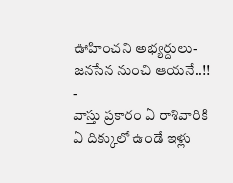ఊహించని అభ్యర్దులు- జనసేన నుంచి ఆయనే..!! -
వాస్తు ప్రకారం ఏ రాశివారికి ఏ దిక్కులో ఉండే ఇళ్లు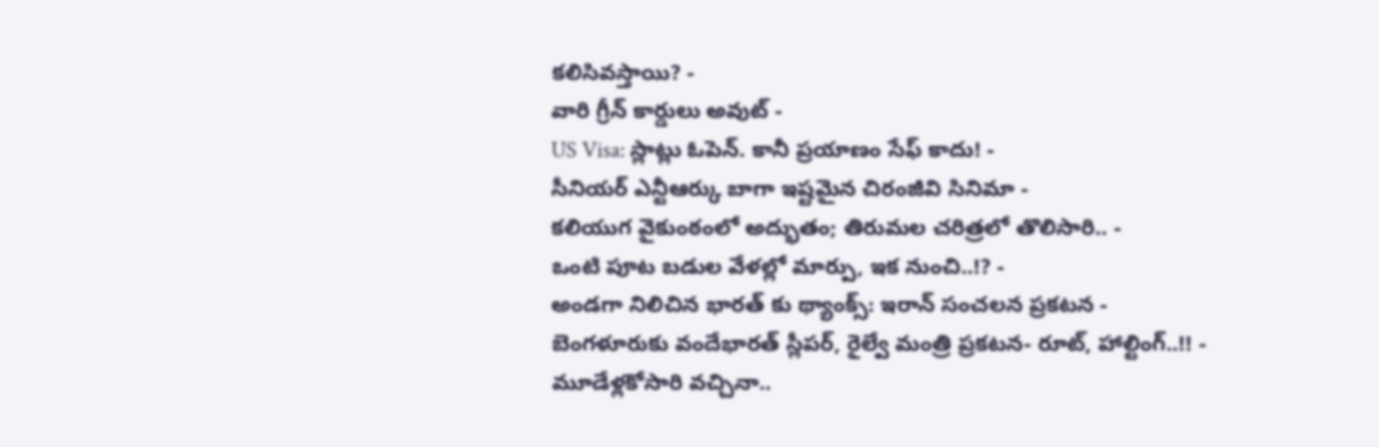కలిసివస్తాయి? -
వారి గ్రీన్ కార్డులు అవుట్ -
US Visa: స్లాట్లు ఓపెన్. కానీ ప్రయాణం సేఫ్ కాదు! -
సీనియర్ ఎన్టీఆర్కు బాగా ఇష్టమైన చిరంజీవి సినిమా -
కలియుగ వైకుంఠంలో అద్భుతం; తిరుమల చరిత్రలో తొలిసారి.. -
ఒంటి పూట బడుల వేళల్లో మార్పు, ఇక నుంచి..!? -
అండగా నిలిచిన భారత్ కు థ్యాంక్స్: ఇరాన్ సంచలన ప్రకటన -
బెంగళూరుకు వందేభారత్ స్లీపర్, రైల్వే మంత్రి ప్రకటన- రూట్, హాల్టింగ్..!! -
మూడేళ్లకోసారి వచ్చినా..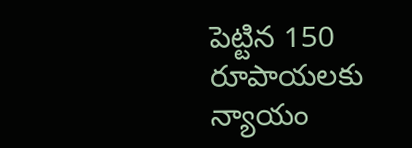పెట్టిన 150 రూపాయలకు న్యాయం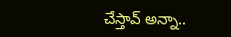చేస్తావ్ అన్నా..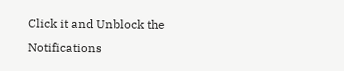Click it and Unblock the Notifications